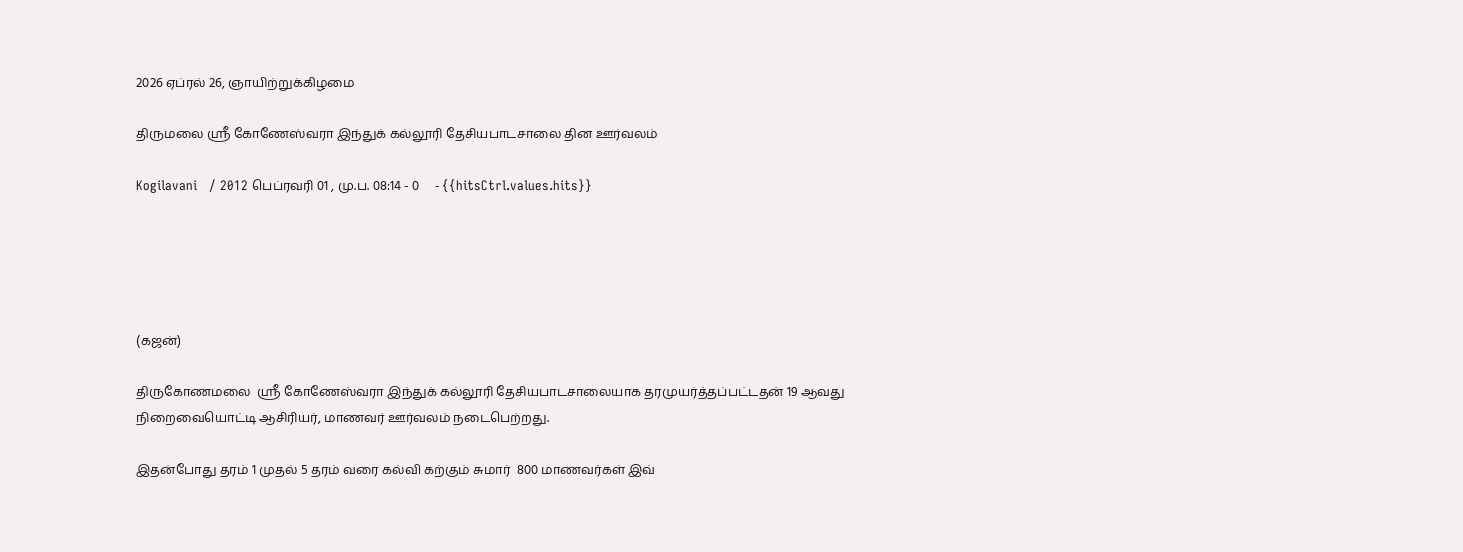2026 ஏப்ரல் 26, ஞாயிற்றுக்கிழமை

திருமலை ஸ்ரீ கோணேஸ்வரா இந்துக் கல்லூரி தேசியபாடசாலை தின ஊர்வலம்

Kogilavani   / 2012 பெப்ரவரி 01 , மு.ப. 08:14 - 0     - {{hitsCtrl.values.hits}}





(கஜன்)

திருகோணமலை  ஸ்ரீ கோணேஸ்வரா இந்துக் கல்லூரி தேசியபாடசாலையாக தரமுயர்த்தப்பட்டதன் 19 ஆவது நிறைவையொட்டி ஆசிரியர், மாணவர் ஊர்வலம் நடைபெற்றது.

இதன்போது தரம் 1 முதல் 5 தரம் வரை கல்வி கற்கும் சுமார்  800 மாணவர்கள் இவ்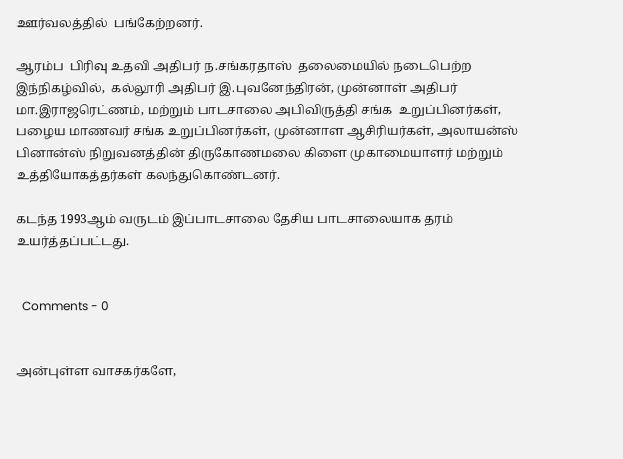ஊர்வலத்தில்  பங்கேற்றனர்.

ஆரம்ப  பிரிவு உதவி அதிபர் ந.சங்கரதாஸ்  தலைமையில் நடைபெற்ற இந்நிகழ்வில்,  கல்லூரி அதிபர் இ.புவனேந்திரன், முன்னாள் அதிபர் மா.இராஜரெட்ணம், மற்றும் பாடசாலை அபிவிருத்தி சங்க  உறுப்பினர்கள், பழைய மாணவர் சங்க உறுப்பினர்கள், முன்னாள ஆசிரியர்கள், அலாயன்ஸ் பினான்ஸ் நிறுவனத்தின் திருகோணமலை கிளை முகாமையாளர் மற்றும் உத்தியோகத்தர்கள் கலந்துகொண்டனர்.

கடந்த 1993ஆம் வருடம் இப்பாடசாலை தேசிய பாடசாலையாக தரம் உயர்த்தப்பட்டது.


  Comments - 0


அன்புள்ள வாசகர்களே,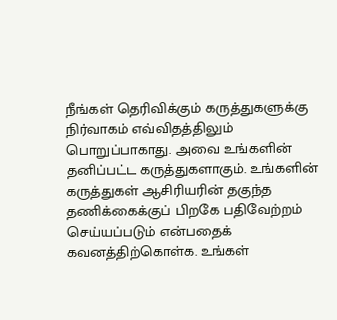நீங்கள் தெரிவிக்கும் கருத்துகளுக்கு நிர்வாகம் எவ்விதத்திலும் பொறுப்பாகாது. அவை உங்களின் தனிப்பட்ட கருத்துகளாகும். உங்களின் கருத்துகள் ஆசிரியரின் தகுந்த தணிக்கைக்குப் பிறகே பதிவேற்றம் செய்யப்படும் என்பதைக் கவனத்திற்கொள்க. உங்கள்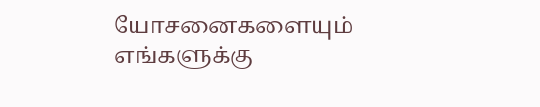யோசனைகளையும் எங்களுக்கு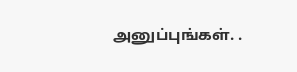அனுப்புங்கள். .